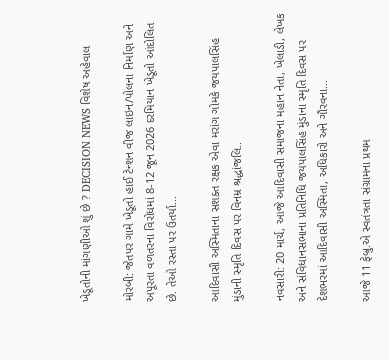ખેડૂતોની માંગણીઓ શું છે ? DECISION NEWS વિશેષ અહેવાલ

મોરબી: જેતપર ગામે ખેડૂતો હાઈ ટેન્શન વીજ લાઇન/પોલના નિર્માણ અને અપૂરતા વળતરના વિરોધમાં 8-12 જૂન 2026 દરમિયાન ખેડૂતો આંદોલિત છે. તેઓ રસ્તા પર ઉતર્યા...

આદિવાસી અસ્મિતાના સશક્ત રક્ષક એવા મરાંગ ગોમકે જયપાલસિંહ મુંડાની સ્મૃતિ દિવસ પર વિનમ્ર શ્રદ્ધાંજલિ..

નવસારી: 20 માર્ચ, આજે આદિવાસી સમાજના મહાન નેતા, ખેલાડી, લેખક અને સંવિધાનસભાના પ્રતિનિધિ જયપાલસિંહ મુંડાના સ્મૃતિ દિવસ પર દેશભરમાં આદિવાસી અસ્મિતા, અધિકારો અને ગૌરવના...

આજે 11 ફેબ્રુ.એ સ્વતંત્રતા સંગ્રામના પ્રથમ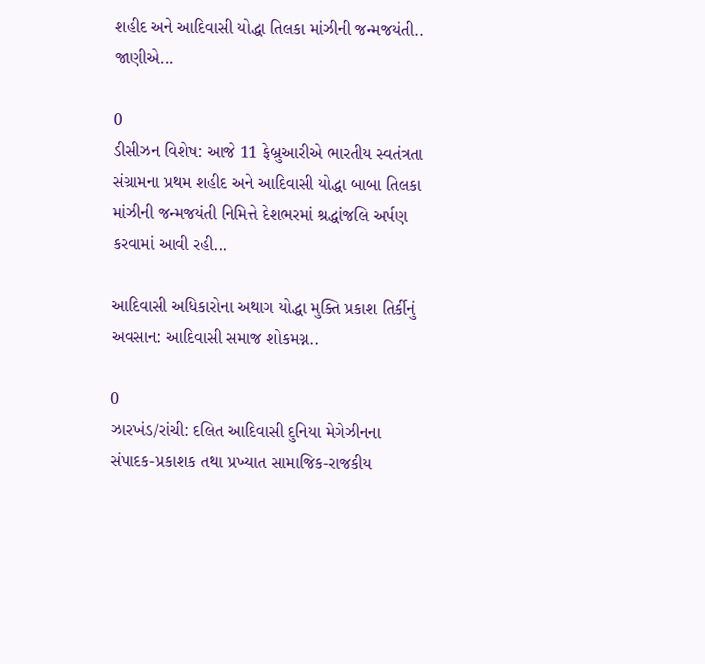શહીદ અને આદિવાસી યોદ્ધા તિલકા માંઝીની જન્મજયંતી.. જાણીએ...

0
ડીસીઝન વિશેષ: આજે 11 ફેબ્રુઆરીએ ભારતીય સ્વતંત્રતા સંગ્રામના પ્રથમ શહીદ અને આદિવાસી યોદ્ધા બાબા તિલકા માંઝીની જન્મજયંતી નિમિત્તે દેશભરમાં શ્રદ્ધાંજલિ અર્પણ કરવામાં આવી રહી...

આદિવાસી અધિકારોના અથાગ યોદ્ધા મુક્તિ પ્રકાશ તિર્કીનું અવસાન: આદિવાસી સમાજ શોકમગ્ન..

0
ઝારખંડ/રાંચી: દલિત આદિવાસી દુનિયા મેગેઝીનના સંપાદક-પ્રકાશક તથા પ્રખ્યાત સામાજિક-રાજકીય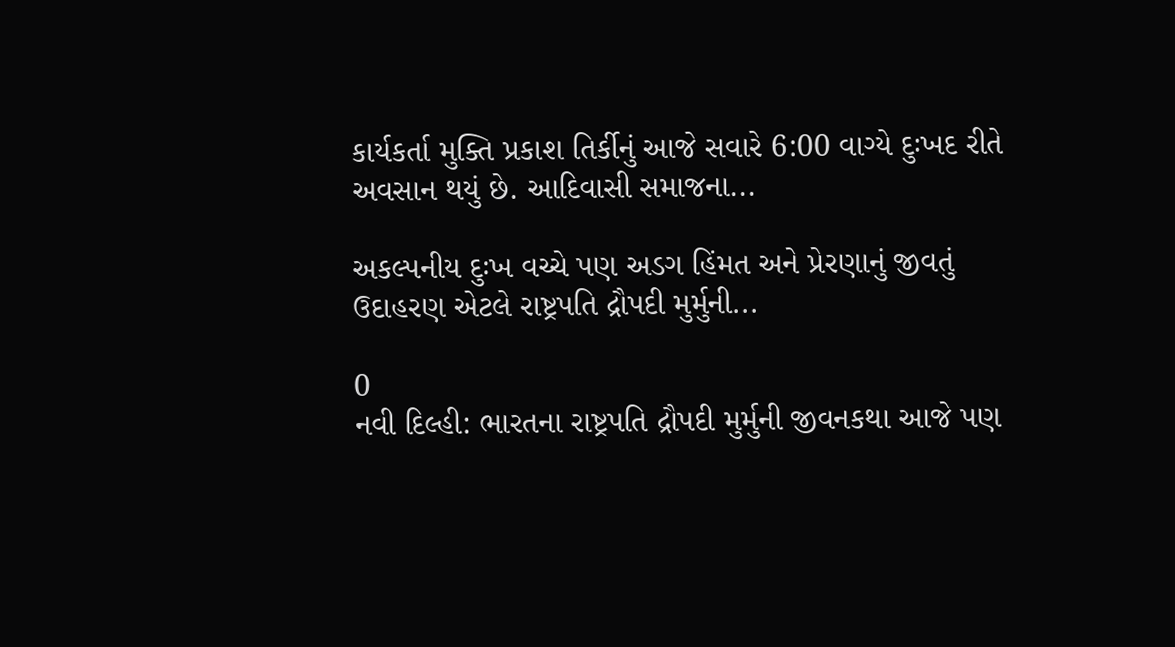કાર્યકર્તા મુક્તિ પ્રકાશ તિર્કીનું આજે સવારે 6:00 વાગ્યે દુઃખદ રીતે અવસાન થયું છે. આદિવાસી સમાજના...

અકલ્પનીય દુઃખ વચ્ચે પણ અડગ હિંમત અને પ્રેરણાનું જીવતું ઉદાહરણ એટલે રાષ્ટ્રપતિ દ્રૌપદી મુર્મુની...

0
નવી દિલ્હી: ભારતના રાષ્ટ્રપતિ દ્રૌપદી મુર્મુની જીવનકથા આજે પણ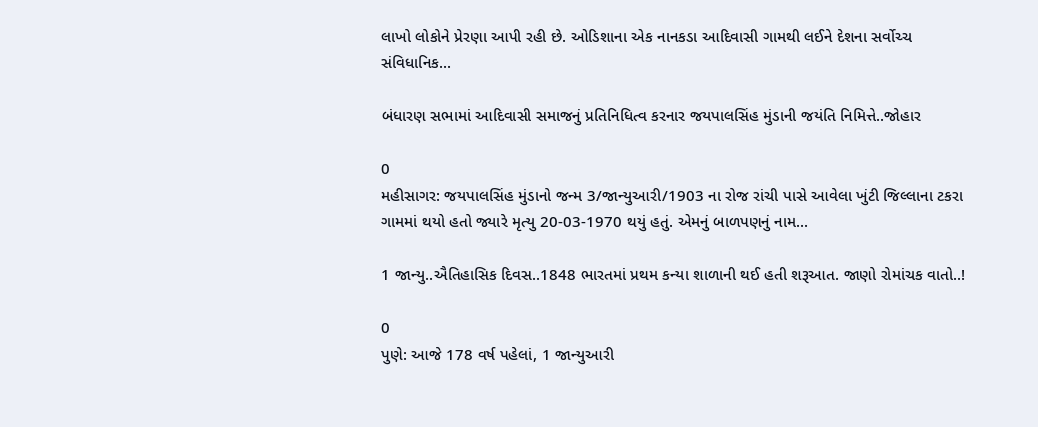લાખો લોકોને પ્રેરણા આપી રહી છે. ઓડિશાના એક નાનકડા આદિવાસી ગામથી લઈને દેશના સર્વોચ્ચ સંવિધાનિક...

બંધારણ સભામાં આદિવાસી સમાજનું પ્રતિનિધિત્વ કરનાર જયપાલસિંહ મુંડાની જયંતિ નિમિત્તે..જોહાર

0
મહીસાગર: જયપાલસિંહ મુંડાનો જન્મ 3/જાન્યુઆરી/1903 ના રોજ રાંચી પાસે આવેલા ખુંટી જિલ્લાના ટકરા ગામમાં થયો હતો જ્યારે મૃત્યુ 20-03-1970 થયું હતું. એમનું બાળપણનું નામ...

1 જાન્યુ..ઐતિહાસિક દિવસ..1848 ભારતમાં પ્રથમ કન્યા શાળાની થઈ હતી શરૂઆત. જાણો રોમાંચક વાતો..!

0
પુણે: આજે 178 વર્ષ પહેલાં, 1 જાન્યુઆરી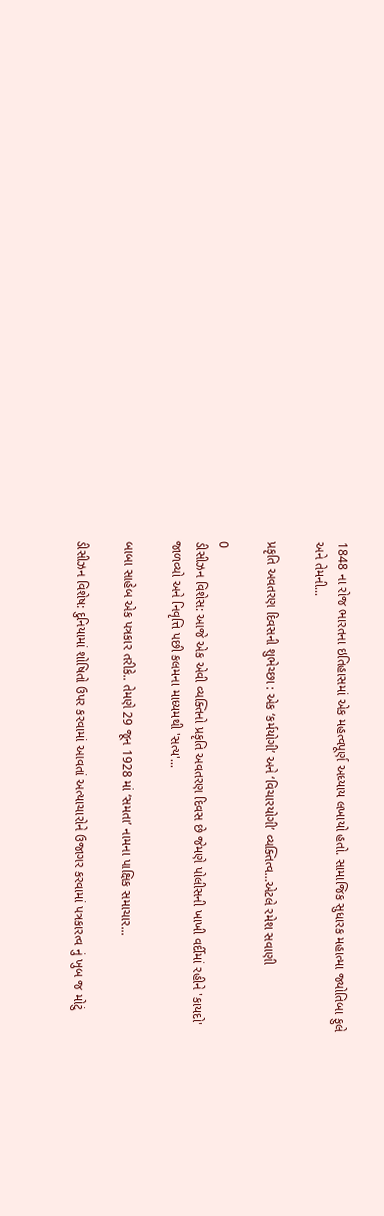1848 ના રોજ ભારતના ઇતિહાસમાં એક મહત્વપૂર્ણ અધ્યાય લખાયો હતો. સામાજિક સુધારક મહાત્મા જ્યોતિબા ફુલે અને તેમની...

પ્રકૃતિ અવતરણ દિવસની શુભેચ્છા : એક ‘કર્મયોગી’ અને ‘વિચારયોગી’ વ્યક્તિત્વ…એટલે રમેશ સવાણી

0
ડીસીઝન વિશેસ: આજે એક એવી વ્યક્તિનો પ્રકૃતિ અવતરણ દિવસ છે જેમણે પોલીસની ખાખી વર્દીમાં રહીને 'કાયદો' જાળવ્યો અને નિવૃત્તિ પછી કલમના માધ્યમથી 'સત્ય'...

બાબા સાહેબ એક પત્રકાર તરીકે.. તેમણે 29 જૂન 1928 માં ‘સમતા’ નામના પાક્ષિક સમાચાર...

ડીસીઝન વિશેષ: દુનિયામાં શોષિતો ઉપર કરવામાં આવતાં અત્યાચારોને ઉજાગર કરવામાં પત્રકારત્વ નું ખુબ જ મોટું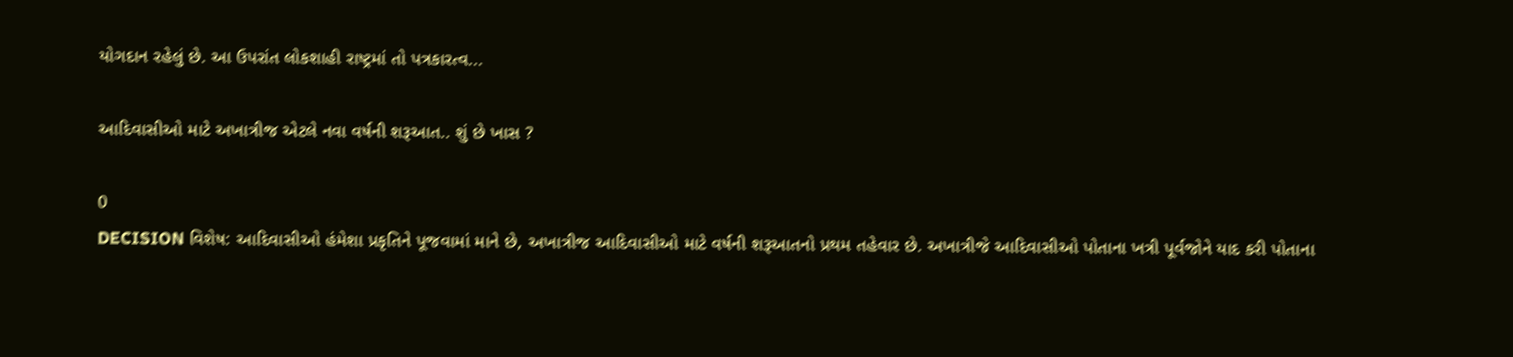યોગદાન રહેલું છે. આ ઉપરાંત લોકશાહી રાષ્ટ્રમાં તો પત્રકારત્વ...

આદિવાસીઓ માટે અખાત્રીજ એટલે નવા વર્ષની શરૂઆત.. શું છે ખાસ ?

0
DECISION વિશેષ: આદિવાસીઓ હંમેશા પ્રકૃતિને પૂજવામાં માને છે, અખાત્રીજ આદિવાસીઓ માટે વર્ષની શરૂઆતનો પ્રથમ તહેવાર છે. અખાત્રીજે આદિવાસીઓ પોતાના ખત્રી પૂર્વજોને યાદ કરી પોતાના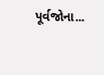પૂર્વજોના...